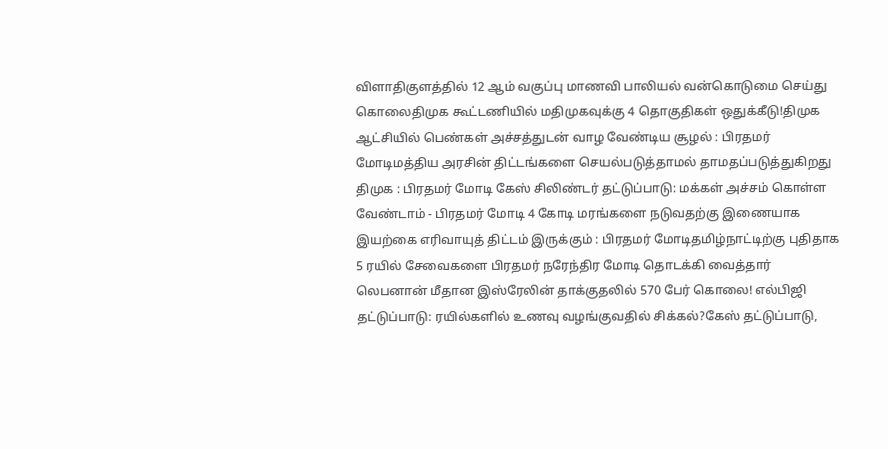விளாதிகுளத்தில் 12 ஆம் வகுப்பு மாணவி பாலியல் வன்கொடுமை செய்து கொலைதிமுக கூட்டணியில் மதிமுகவுக்கு 4 தொகுதிகள் ஒதுக்கீடு!திமுக ஆட்சியில் பெண்கள் அச்சத்துடன் வாழ வேண்டிய சூழல் : பிரதமர் மோடிமத்திய அரசின் திட்டங்களை செயல்படுத்தாமல் தாமதப்படுத்துகிறது திமுக : பிரதமர் மோடி கேஸ் சிலிண்டர் தட்டுப்பாடு: மக்கள் அச்சம் கொள்ள வேண்டாம் - பிரதமர் மோடி 4 கோடி மரங்களை நடுவதற்கு இணையாக இயற்கை எரிவாயுத் திட்டம் இருக்கும் : பிரதமர் மோடிதமிழ்நாட்டிற்கு புதிதாக 5 ரயில் சேவைகளை பிரதமர் நரேந்திர மோடி தொடக்கி வைத்தார் லெபனான் மீதான இஸ்ரேலின் தாக்குதலில் 570 பேர் கொலை! எல்பிஜி தட்டுப்பாடு: ரயில்களில் உணவு வழங்குவதில் சிக்கல்?கேஸ் தட்டுப்பாடு,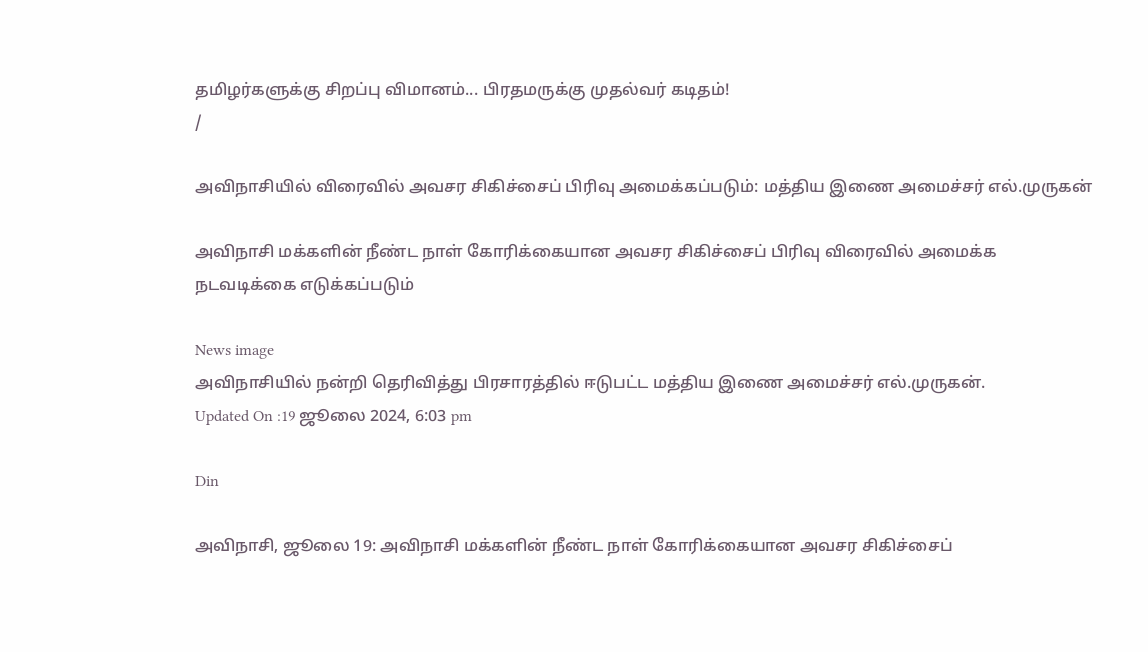தமிழர்களுக்கு சிறப்பு விமானம்... பிரதமருக்கு முதல்வர் கடிதம்!
/

அவிநாசியில் விரைவில் அவசர சிகிச்சைப் பிரிவு அமைக்கப்படும்: மத்திய இணை அமைச்சர் எல்.முருகன்

அவிநாசி மக்களின் நீண்ட நாள் கோரிக்கையான அவசர சிகிச்சைப் பிரிவு விரைவில் அமைக்க நடவடிக்கை எடுக்கப்படும்

News image
அவிநாசியில் நன்றி தெரிவித்து பிரசாரத்தில் ஈடுபட்ட மத்திய இணை அமைச்சர் எல்.முருகன்.
Updated On :19 ஜூலை 2024, 6:03 pm

Din

அவிநாசி, ஜூலை 19: அவிநாசி மக்களின் நீண்ட நாள் கோரிக்கையான அவசர சிகிச்சைப்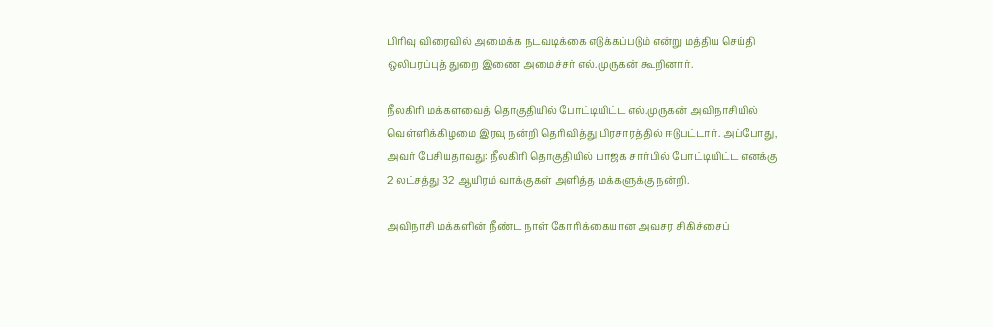பிரிவு விரைவில் அமைக்க நடவடிக்கை எடுக்கப்படும் என்று மத்திய செய்தி ஒலிபரப்புத் துறை இணை அமைச்சர் எல்.முருகன் கூறினார்.

நீலகிரி மக்களவைத் தொகுதியில் போட்டியிட்ட எல்.முருகன் அவிநாசியில் வெள்ளிக்கிழமை இரவு நன்றி தெரிவித்து பிரசாரத்தில் ஈடுபட்டார். அப்போது, அவர் பேசியதாவது: நீலகிரி தொகுதியில் பாஜக சார்பில் போட்டியிட்ட எனக்கு 2 லட்சத்து 32 ஆயிரம் வாக்குகள் அளித்த மக்களுக்கு நன்றி.

அவிநாசி மக்களின் நீண்ட நாள் கோரிக்கையான அவசர சிகிச்சைப்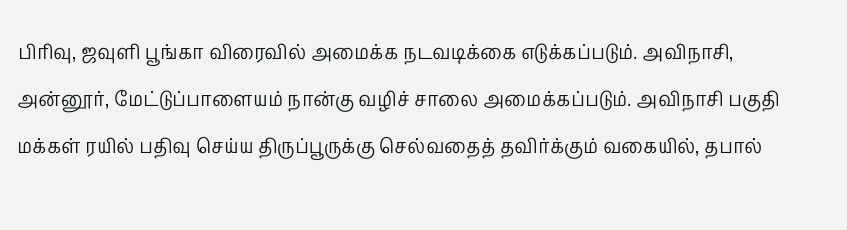பிரிவு, ஜவுளி பூங்கா விரைவில் அமைக்க நடவடிக்கை எடுக்கப்படும். அவிநாசி, அன்னூர், மேட்டுப்பாளையம் நான்கு வழிச் சாலை அமைக்கப்படும். அவிநாசி பகுதி மக்கள் ரயில் பதிவு செய்ய திருப்பூருக்கு செல்வதைத் தவிர்க்கும் வகையில், தபால்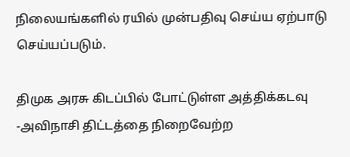நிலையங்களில் ரயில் முன்பதிவு செய்ய ஏற்பாடு செய்யப்படும்.

திமுக அரசு கிடப்பில் போட்டுள்ள அத்திக்கடவு -அவிநாசி திட்டத்தை நிறைவேற்ற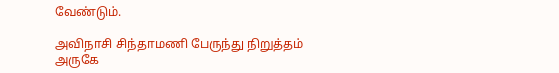வேண்டும்.

அவிநாசி சிந்தாமணி பேருந்து நிறுத்தம் அருகே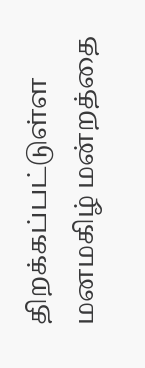திறக்கப்பட்டுள்ள மனமகிழ் மன்றத்தை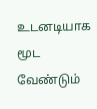உடனடியாக மூட வேண்டும்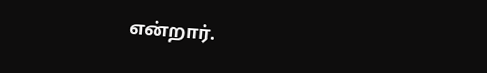என்றார்.